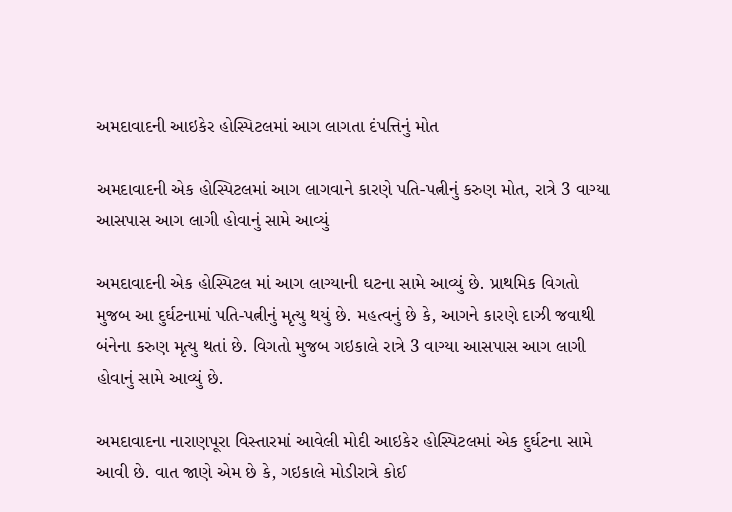અમદાવાદની આઇકેર હોસ્પિટલમાં આગ લાગતા દંપત્તિનું મોત

અમદાવાદની એક હોસ્પિટલમાં આગ લાગવાને કારણે પતિ-પત્નીનું કરુણ મોત, રાત્રે 3 વાગ્યા આસપાસ આગ લાગી હોવાનું સામે આવ્યું

અમદાવાદની એક હોસ્પિટલ માં આગ લાગ્યાની ઘટના સામે આવ્યું છે. પ્રાથમિક વિગતો મુજબ આ દુર્ઘટનામાં પતિ-પત્નીનું મૃત્યુ થયું છે. મહત્વનું છે કે, આગને કારણે દાઝી જવાથી બંનેના કરુણ મૃત્યુ થતાં છે. વિગતો મુજબ ગઇકાલે રાત્રે 3 વાગ્યા આસપાસ આગ લાગી હોવાનું સામે આવ્યું છે.

અમદાવાદના નારાણપૂરા વિસ્તારમાં આવેલી મોદી આઇકેર હોસ્પિટલમાં એક દુર્ઘટના સામે આવી છે. વાત જાણે એમ છે કે, ગઇકાલે મોડીરાત્રે કોઈ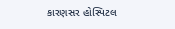કારણસર હોસ્પિટલ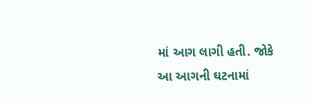માં આગ લાગી હતી. જોકે આ આગની ઘટનામાં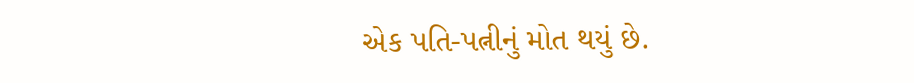એક પતિ-પત્નીનું મોત થયું છે.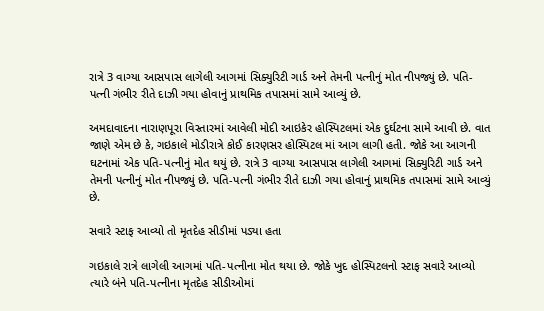રાત્રે 3 વાગ્યા આસપાસ લાગેલી આગમાં સિક્યુરિટી ગાર્ડ અને તેમની પત્નીનું મોત નીપજ્યું છે. પતિ-પત્ની ગંભીર રીતે દાઝી ગયા હોવાનું પ્રાથમિક તપાસમાં સામે આવ્યું છે.

અમદાવાદના નારાણપૂરા વિસ્તારમાં આવેલી મોદી આઇકેર હોસ્પિટલમાં એક દુર્ઘટના સામે આવી છે. વાત જાણે એમ છે કે, ગઇકાલે મોડીરાત્રે કોઈ કારણસર હોસ્પિટલ માં આગ લાગી હતી. જોકે આ આગની ઘટનામાં એક પતિ-પત્નીનું મોત થયું છે. રાત્રે 3 વાગ્યા આસપાસ લાગેલી આગમાં સિક્યુરિટી ગાર્ડ અને તેમની પત્નીનું મોત નીપજ્યું છે. પતિ-પત્ની ગંભીર રીતે દાઝી ગયા હોવાનું પ્રાથમિક તપાસમાં સામે આવ્યું છે.

સવારે સ્ટાફ આવ્યો તો મૃતદેહ સીડીમાં પડ્યા હતા

ગઇકાલે રાત્રે લાગેલી આગમાં પતિ-પત્નીના મોત થયા છે. જોકે ખુદ હોસ્પિટલનો સ્ટાફ સવારે આવ્યો ત્યારે બંને પતિ-પત્નીના મૃતદેહ સીડીઓમાં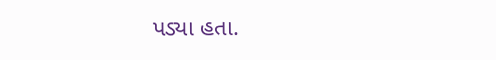પડ્યા હતા.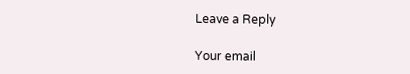Leave a Reply

Your email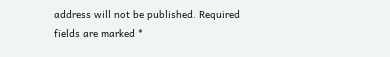address will not be published. Required fields are marked *